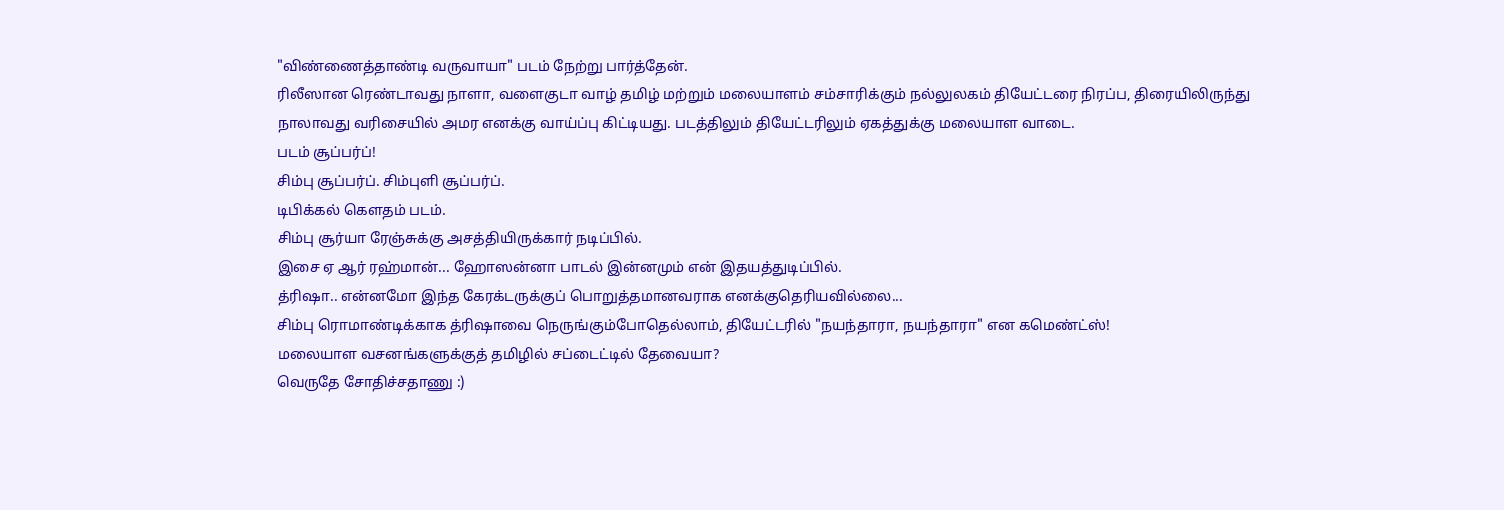"விண்ணைத்தாண்டி வருவாயா" படம் நேற்று பார்த்தேன்.
ரிலீஸான ரெண்டாவது நாளா, வளைகுடா வாழ் தமிழ் மற்றும் மலையாளம் சம்சாரிக்கும் நல்லுலகம் தியேட்டரை நிரப்ப, திரையிலிருந்து நாலாவது வரிசையில் அமர எனக்கு வாய்ப்பு கிட்டியது. படத்திலும் தியேட்டரிலும் ஏகத்துக்கு மலையாள வாடை.
படம் சூப்பர்ப்!
சிம்பு சூப்பர்ப். சிம்புளி சூப்பர்ப்.
டிபிக்கல் கௌதம் படம்.
சிம்பு சூர்யா ரேஞ்சுக்கு அசத்தியிருக்கார் நடிப்பில்.
இசை ஏ ஆர் ரஹ்மான்... ஹோஸன்னா பாடல் இன்னமும் என் இதயத்துடிப்பில்.
த்ரிஷா.. என்னமோ இந்த கேரக்டருக்குப் பொறுத்தமானவராக எனக்குதெரியவில்லை...
சிம்பு ரொமாண்டிக்காக த்ரிஷாவை நெருங்கும்போதெல்லாம், தியேட்டரில் "நயந்தாரா, நயந்தாரா" என கமெண்ட்ஸ்!
மலையாள வசனங்களுக்குத் தமிழில் சப்டைட்டில் தேவையா?
வெருதே சோதிச்சதாணு :)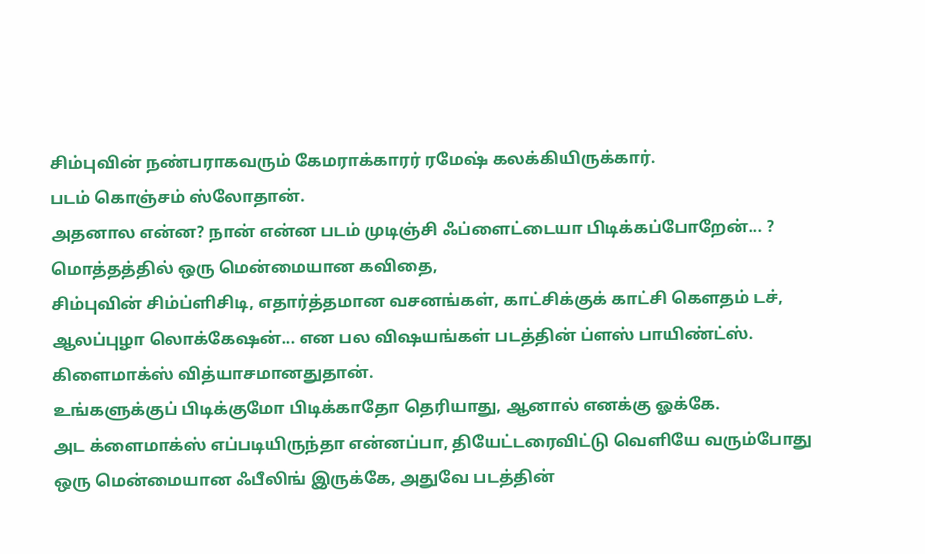சிம்புவின் நண்பராகவரும் கேமராக்காரர் ரமேஷ் கலக்கியிருக்கார்.
படம் கொஞ்சம் ஸ்லோதான்.
அதனால என்ன? நான் என்ன படம் முடிஞ்சி ஃப்ளைட்டையா பிடிக்கப்போறேன்... ?
மொத்தத்தில் ஒரு மென்மையான கவிதை,
சிம்புவின் சிம்ப்ளிசிடி, எதார்த்தமான வசனங்கள், காட்சிக்குக் காட்சி கௌதம் டச், ஆலப்புழா லொக்கேஷன்... என பல விஷயங்கள் படத்தின் ப்ளஸ் பாயிண்ட்ஸ்.
கிளைமாக்ஸ் வித்யாசமானதுதான்.
உங்களுக்குப் பிடிக்குமோ பிடிக்காதோ தெரியாது, ஆனால் எனக்கு ஓக்கே.
அட க்ளைமாக்ஸ் எப்படியிருந்தா என்னப்பா, தியேட்டரைவிட்டு வெளியே வரும்போது ஒரு மென்மையான ஃபீலிங் இருக்கே, அதுவே படத்தின்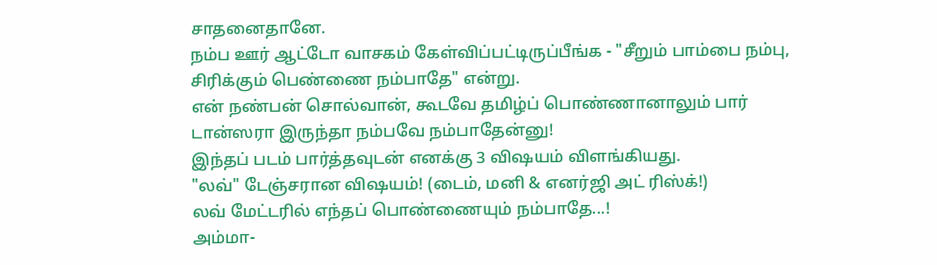சாதனைதானே.
நம்ப ஊர் ஆட்டோ வாசகம் கேள்விப்பட்டிருப்பீங்க - "சீறும் பாம்பை நம்பு, சிரிக்கும் பெண்ணை நம்பாதே" என்று.
என் நண்பன் சொல்வான், கூடவே தமிழ்ப் பொண்ணானாலும் பார் டான்ஸரா இருந்தா நம்பவே நம்பாதேன்னு!
இந்தப் படம் பார்த்தவுடன் எனக்கு 3 விஷயம் விளங்கியது.
"லவ்" டேஞ்சரான விஷயம்! (டைம், மனி & எனர்ஜி அட் ரிஸ்க்!)
லவ் மேட்டரில் எந்தப் பொண்ணையும் நம்பாதே...!
அம்மா-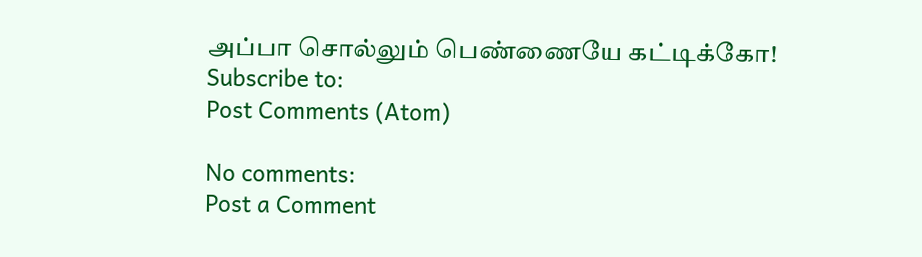அப்பா சொல்லும் பெண்ணையே கட்டிக்கோ!
Subscribe to:
Post Comments (Atom)

No comments:
Post a Comment